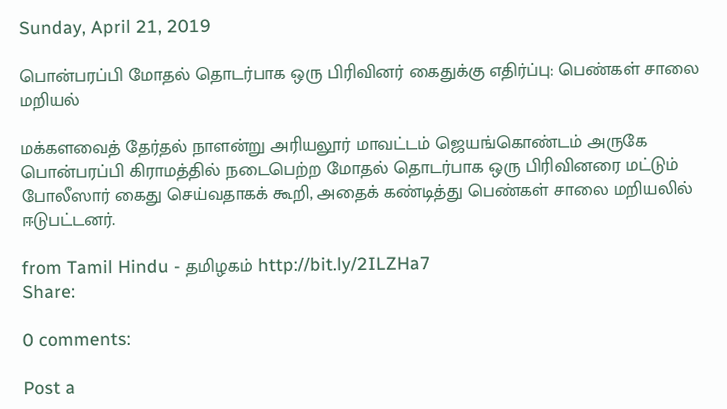Sunday, April 21, 2019

பொன்பரப்பி மோதல் தொடர்பாக ஒரு பிரிவினர் கைதுக்கு எதிர்ப்பு: பெண்கள் சாலை மறியல்

மக்களவைத் தேர்தல் நாளன்று அரியலூர் மாவட்டம் ஜெயங்கொண்டம் அருகே பொன்பரப்பி கிராமத்தில் நடைபெற்ற மோதல் தொடர்பாக ஒரு பிரிவினரை மட்டும் போலீஸார் கைது செய்வதாகக் கூறி, அதைக் கண்டித்து பெண்கள் சாலை மறியலில் ஈடுபட்டனர்.

from Tamil Hindu - தமிழகம் http://bit.ly/2ILZHa7
Share:

0 comments:

Post a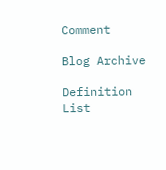Comment

Blog Archive

Definition List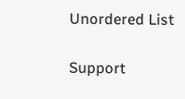Unordered List

Support